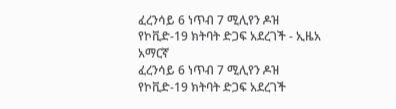ፈረንሳይ 6 ነጥብ 7 ሚሊየን ዶዝ የኮቪድ-19 ክትባት ድጋፍ አደረገች - ኢዜአ አማርኛ
ፈረንሳይ 6 ነጥብ 7 ሚሊየን ዶዝ የኮቪድ-19 ክትባት ድጋፍ አደረገች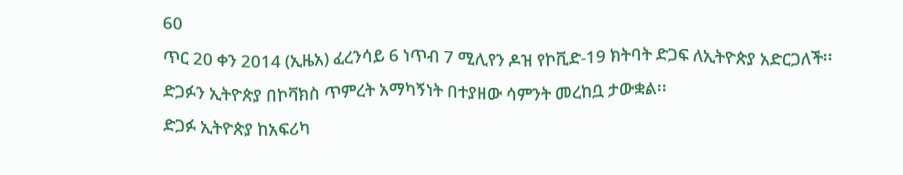60
ጥር 20 ቀን 2014 (ኢዜአ) ፈረንሳይ 6 ነጥብ 7 ሚሊየን ዶዝ የኮቪድ-19 ክትባት ድጋፍ ለኢትዮጵያ አድርጋለች፡፡
ድጋፉን ኢትዮጵያ በኮቫክስ ጥምረት አማካኝነት በተያዘው ሳምንት መረከቧ ታውቋል፡፡
ድጋፉ ኢትዮጵያ ከአፍሪካ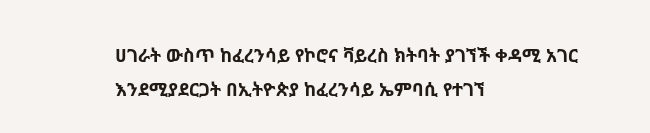ሀገራት ውስጥ ከፈረንሳይ የኮሮና ቫይረስ ክትባት ያገኘች ቀዳሚ አገር እንደሚያደርጋት በኢትዮጵያ ከፈረንሳይ ኤምባሲ የተገኘ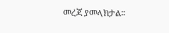መረጃ ያመላክታል፡፡